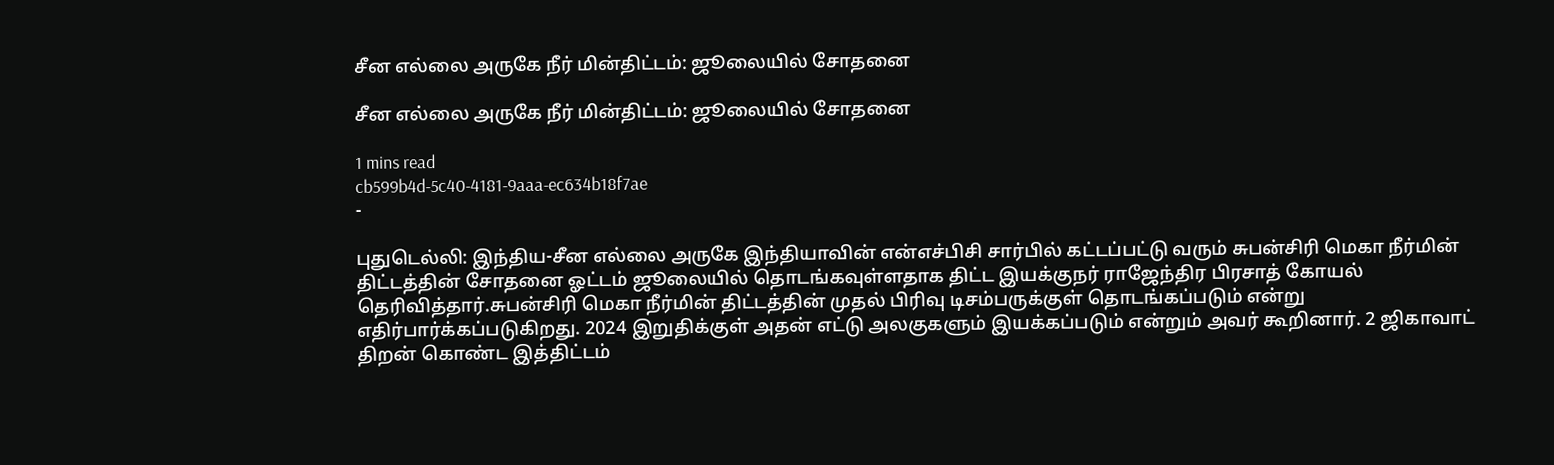சீன எல்லை அருகே நீர் மின்திட்டம்: ஜூலையில் சோதனை

சீன எல்லை அருகே நீர் மின்திட்டம்: ஜூலையில் சோதனை

1 mins read
cb599b4d-5c40-4181-9aaa-ec634b18f7ae
-

புதுடெல்லி: இந்திய-சீன எல்லை அருகே இந்தியாவின் என்எச்பிசி சார்பில் கட்டப்பட்டு வரும் சுபன்சிரி மெகா நீர்மின் திட்டத்தின் சோதனை ஓட்டம் ஜூலையில் தொடங்கவுள்ளதாக திட்ட இயக்குநர் ராஜேந்திர பிரசாத் கோயல் தெரிவித்தார்.சுபன்சிரி மெகா நீர்மின் திட்டத்தின் முதல் பிரிவு டிசம்பருக்குள் தொடங்கப்படும் என்று எதிர்பார்க்கப்படுகிறது. 2024 இறுதிக்குள் அதன் எட்டு அலகுகளும் இயக்கப்படும் என்றும் அவர் கூறினார். 2 ஜிகாவாட் திறன் கொண்ட இத்திட்டம்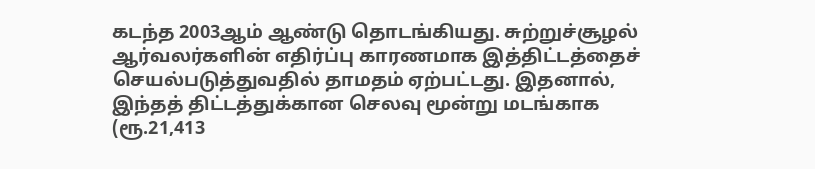கடந்த 2003ஆம் ஆண்டு தொடங்கியது. சுற்றுச்சூழல் ஆர்வலர்களின் எதிர்ப்பு காரணமாக இத்திட்டத்தைச் செயல்படுத்துவதில் தாமதம் ஏற்பட்டது. இதனால், இந்தத் திட்டத்துக்கான செலவு மூன்று மடங்காக (ரூ.21,413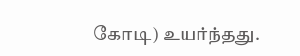கோடி) உயர்ந்தது.